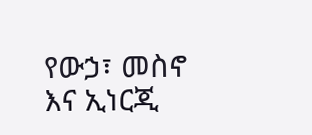የውኃ፣ መስኖ እና ኢነርጂ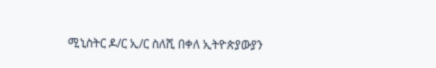ሚኒስትር ዶ/ር ኢ/ር ስለሺ በቀለ ኢትዮጵያውያን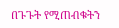በጉጉት የሚጠብቁትን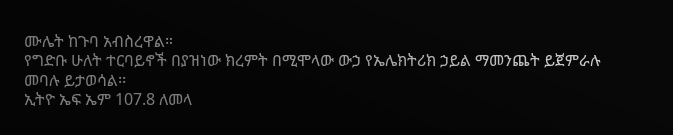ሙሌት ከጉባ አብስረዋል።
የግድቡ ሁለት ተርባይኖች በያዝነው ክረምት በሚሞላው ውኃ የኤሌክትሪክ ኃይል ማመንጨት ይጀምራሉ መባሉ ይታወሳል፡፡
ኢትዮ ኤፍ ኤም 107.8 ለመላ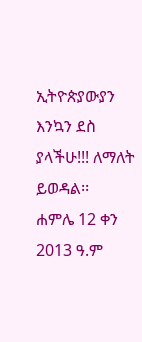ኢትዮጵያውያን እንኳን ደስ ያላችሁ!!! ለማለት ይወዳል፡፡
ሐምሌ 12 ቀን 2013 ዓ.ም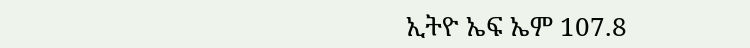ኢትዮ ኤፍ ኤም 107.8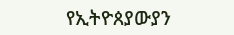የኢትዮጰያውያን